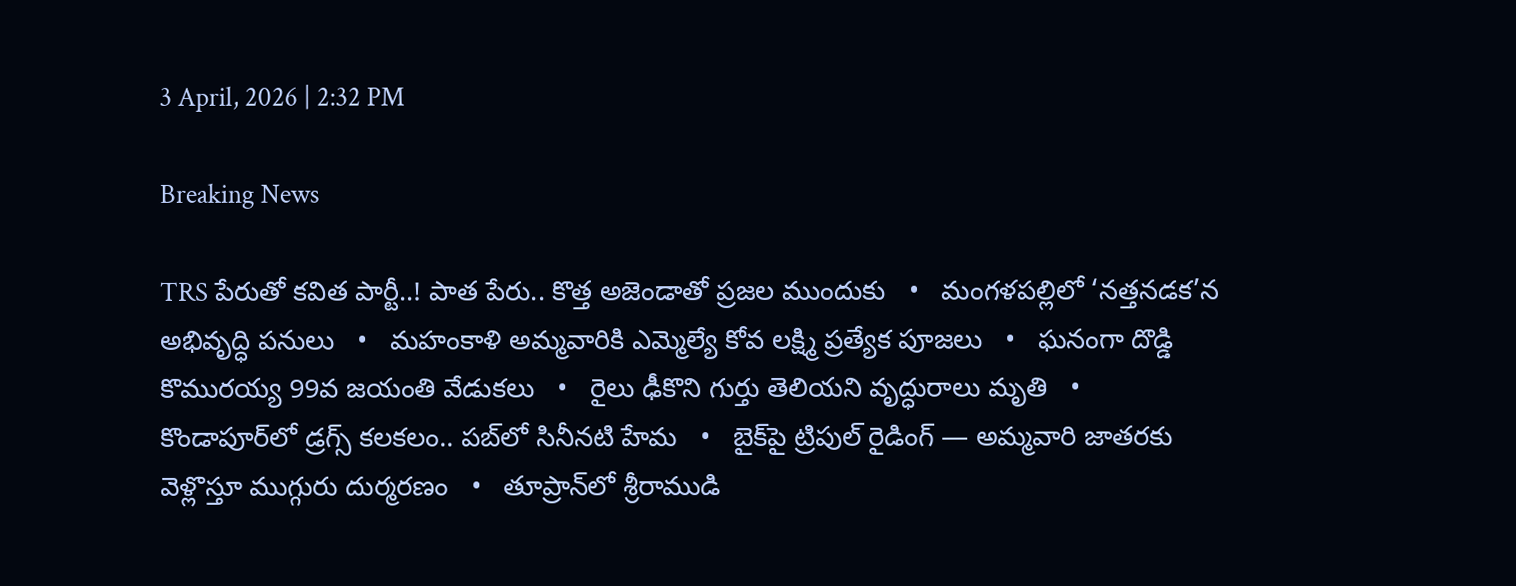3 April, 2026 | 2:32 PM

Breaking News

TRS పేరుతో కవిత పార్టీ..! పాత పేరు.. కొత్త అజెండాతో ప్రజల ముందుకు   •   మంగళపల్లిలో ‘నత్తనడక’న అభివృద్ధి పనులు   •   మహంకాళి అమ్మవారికి ఎమ్మెల్యే కోవ లక్ష్మి ప్రత్యేక పూజలు   •   ఘనంగా దొడ్డి కొమురయ్య 99వ జయంతి వేడుకలు   •   రైలు ఢీకొని గుర్తు తెలియని వృద్ధురాలు మృతి   •   కొండాపూర్‌లో డ్రగ్స్ కలకలం.. పబ్‌లో సినీనటి హేమ   •   బైక్‌పై ట్రిపుల్ రైడింగ్ — అమ్మవారి జాతరకు వెళ్లొస్తూ ముగ్గురు దుర్మరణం   •   తూప్రాన్‌లో శ్రీరాముడి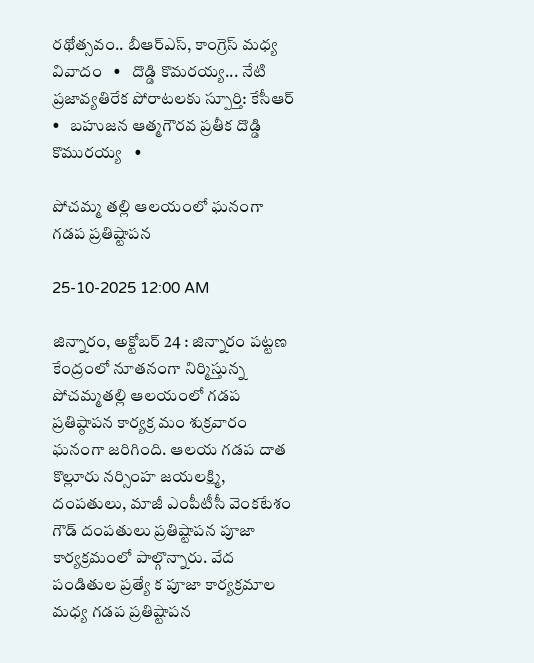రథోత్సవం.. బీఆర్‌ఎస్‌, కాంగ్రెస్‌ మధ్య వివాదం   •   దొడ్డి కొమరయ్య... నేటి ప్రజావ్యతిరేక పోరాటలకు స్పూర్తి: కేసీఆర్   •   బహుజన ఆత్మగౌరవ ప్రతీక దొడ్డి కొమురయ్య   •

పోచమ్మ తల్లి ఆలయంలో ఘనంగా గడప ప్రతిష్టాపన

25-10-2025 12:00 AM

జిన్నారం, అక్టోబర్ 24 : జిన్నారం పట్టణ కేంద్రంలో నూతనంగా నిర్మిస్తున్న పోచమ్మతల్లి ఆలయంలో గడప ప్రతిష్ఠాపన కార్యక్ర మం శుక్రవారం ఘనంగా జరిగింది. ఆలయ గడప దాత కొల్లూరు నర్సింహ జయలక్ష్మి, దంపతులు, మాజీ ఎంపీటీసీ వెంకటేశం గౌడ్ దంపతులు ప్రతిష్టాపన పూజా కార్యక్రమంలో పాల్గొన్నారు. వేద పండితుల ప్రత్యే క పూజా కార్యక్రమాల మధ్య గడప ప్రతిష్టాపన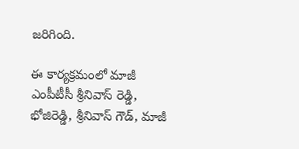జరిగింది.

ఈ కార్యక్రమంలో మాజీ ఎంపీటీసీ శ్రీనివాస్ రెడ్డి, భోజిరెడ్డి, శ్రీనివాస్ గౌడ్, మాజీ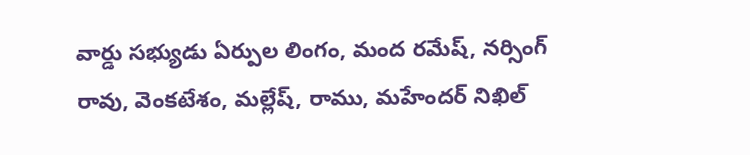వార్డు సభ్యుడు ఏర్పుల లింగం, మంద రమేష్, నర్సింగ్ రావు, వెంకటేశం, మల్లేష్, రాము, మహేందర్ నిఖిల్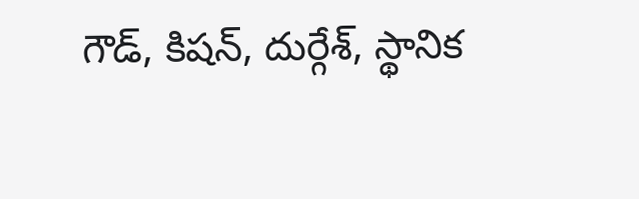గౌడ్, కిషన్, దుర్గేశ్, స్థానిక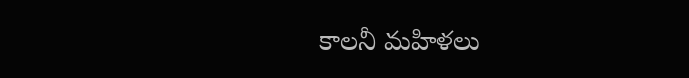కాలనీ మహిళలు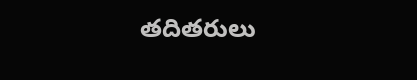తదితరులు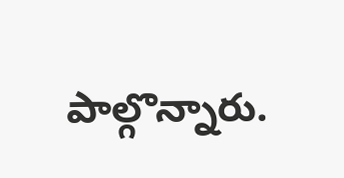పాల్గొన్నారు.